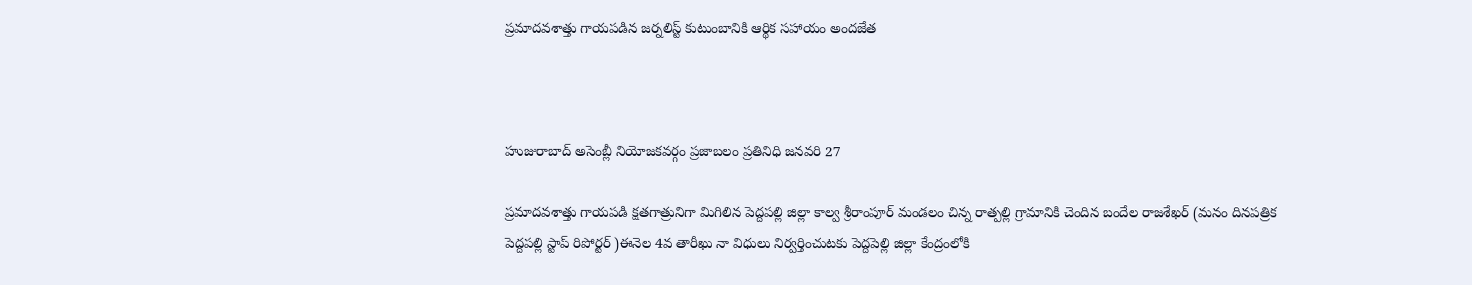ప్రమాదవశాత్తు గాయపడిన జర్నలిస్ట్ కుటుంబానికి ఆర్థిక సహాయం అందజేత



హుజురాబాద్ అసెంబ్లీ నియోజకవర్గం ప్రజాబలం ప్రతినిధి జనవరి 27

ప్రమాదవశాత్తు గాయపడి క్షతగాత్రునిగా మిగిలిన పెద్దపల్లి జిల్లా కాల్వ శ్రీరాంపూర్ మండలం చిన్న రాత్పల్లి గ్రామానికి చెందిన బందేల రాజశేఖర్ (మనం దినపత్రిక పెద్దపల్లి స్టాప్ రిపోర్టర్ )ఈనెల 4వ తారీఖు నా విధులు నిర్వర్తించుటకు పెద్దపెల్లి జిల్లా కేంద్రంలోకి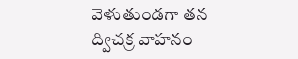వెళుతుండగా తన ద్విచక్ర వాహనం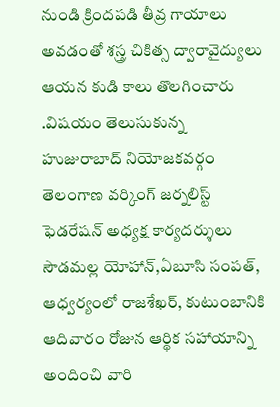నుండి క్రిందపడి తీవ్ర గాయాలు అవడంతో శస్త్ర చికిత్స ద్వారావైద్యులు ఆయన కుడి కాలు తొలగించారు .విషయం తెలుసుకున్న హుజురాబాద్ నియోజకవర్గం తెలంగాణ వర్కింగ్ జర్నలిస్ట్ ఫెడరేషన్ అధ్యక్ష కార్యదర్శులు సౌడమల్ల యోహాన్,ఏబూసి సంపత్, ఆధ్వర్యంలో రాజశేఖర్, కుటుంబానికి ఆదివారం రోజున ఆర్థిక సహాయాన్ని అందించి వారి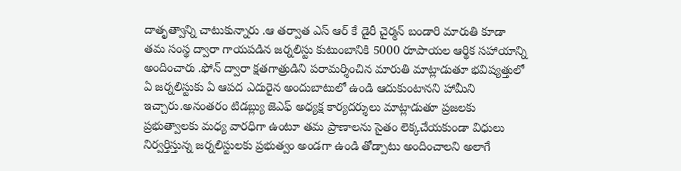దాతృత్వాన్ని చాటుకున్నారు .ఆ తర్వాత ఎస్ ఆర్ కే డైరీ చైర్మన్ బండారి మారుతి కూడా తమ సంస్థ ద్వారా గాయపడిన జర్నలిస్టు కుటుంబానికి 5000 రూపాయల ఆర్థిక సహాయాన్ని అందించారు .ఫోన్ ద్వారా క్షతగాత్రుడిని పరామర్శించిన మారుతి మాట్లాడుతూ భవిష్యత్తులో ఏ జర్నలిస్టుకు ఏ ఆపద ఎదురైన అందుబాటులో ఉండి ఆదుకుంటానని హామీని ఇచ్చారు.అనంతరం టిడబ్ల్యు జెఎఫ్ అధ్యక్ష కార్యదర్శులు మాట్లాడుతూ ప్రజలకు ప్రభుత్వాలకు మధ్య వారధిగా ఉంటూ తమ ప్రాణాలను సైతం లెక్కచేయకుండా విధులు నిర్వర్తిస్తున్న జర్నలిస్టులకు ప్రభుత్వం అండగా ఉండి తోడ్పాటు అందించాలని అలాగే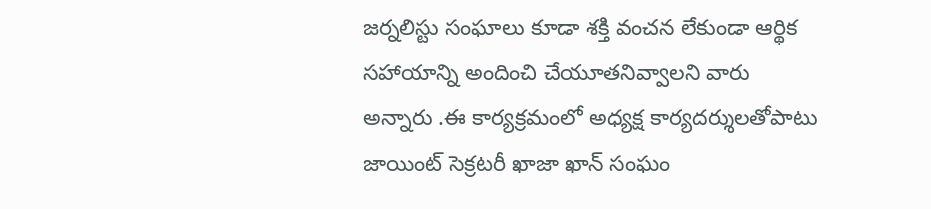జర్నలిస్టు సంఘాలు కూడా శక్తి వంచన లేకుండా ఆర్థిక సహాయాన్ని అందించి చేయూతనివ్వాలని వారు అన్నారు .ఈ కార్యక్రమంలో అధ్యక్ష కార్యదర్శులతోపాటు జాయింట్ సెక్రటరీ ఖాజా ఖాన్ సంఘం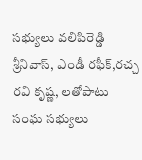సభ్యులు వలిపిరెడ్డి శ్రీనివాస్, ఎండీ రఫీక్,రచ్చ రవి కృష్ణ, లతోపాటు సంఘ సభ్యులు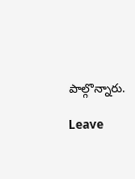పాల్గొన్నారు.

Leave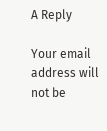A Reply

Your email address will not be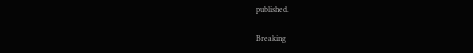published.

Breaking